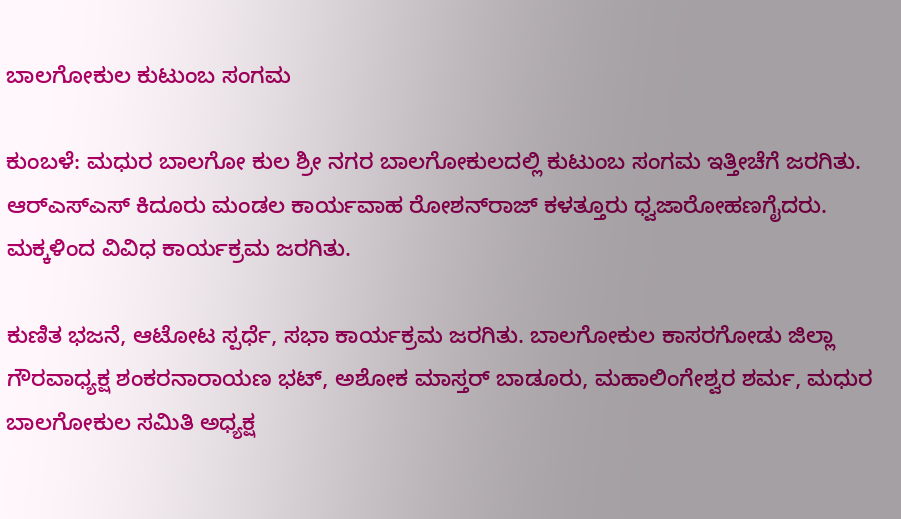ಬಾಲಗೋಕುಲ ಕುಟುಂಬ ಸಂಗಮ

ಕುಂಬಳೆ: ಮಧುರ ಬಾಲಗೋ ಕುಲ ಶ್ರೀ ನಗರ ಬಾಲಗೋಕುಲದಲ್ಲಿ ಕುಟುಂಬ ಸಂಗಮ ಇತ್ತೀಚೆಗೆ ಜರಗಿತು. ಆರ್‌ಎಸ್‌ಎಸ್ ಕಿದೂರು ಮಂಡಲ ಕಾರ್ಯವಾಹ ರೋಶನ್‌ರಾಜ್ ಕಳತ್ತೂರು ಧ್ವಜಾರೋಹಣಗೈದರು. ಮಕ್ಕಳಿಂದ ವಿವಿಧ ಕಾರ್ಯಕ್ರಮ ಜರಗಿತು.

ಕುಣಿತ ಭಜನೆ, ಆಟೋಟ ಸ್ಪರ್ಧೆ, ಸಭಾ ಕಾರ್ಯಕ್ರಮ ಜರಗಿತು. ಬಾಲಗೋಕುಲ ಕಾಸರಗೋಡು ಜಿಲ್ಲಾ ಗೌರವಾಧ್ಯಕ್ಷ ಶಂಕರನಾರಾಯಣ ಭಟ್, ಅಶೋಕ ಮಾಸ್ತರ್ ಬಾಡೂರು, ಮಹಾಲಿಂಗೇಶ್ವರ ಶರ್ಮ, ಮಧುರ ಬಾಲಗೋಕುಲ ಸಮಿತಿ ಅಧ್ಯಕ್ಷ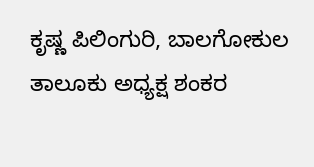ಕೃಷ್ಣ ಪಿಲಿಂಗುರಿ, ಬಾಲಗೋಕುಲ ತಾಲೂಕು ಅಧ್ಯಕ್ಷ ಶಂಕರ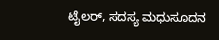ಟೈಲರ್, ಸದಸ್ಯ ಮಧುಸೂದನ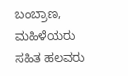ಬಂಬ್ರಾಣ, ಮಹಿಳೆಯರು ಸಹಿತ ಹಲವರು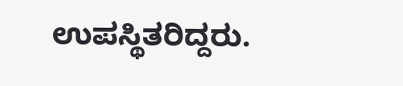ಉಪಸ್ಥಿತರಿದ್ದರು.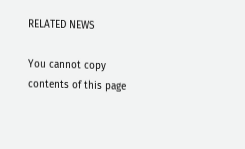RELATED NEWS

You cannot copy contents of this page